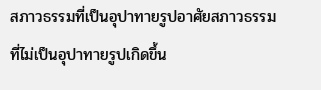สภาวธรรมที่เป็นอุปาทายรูปอาศัยสภาวธรรมที่ไม่เป็นอุปาทายรูปเกิดขึ้น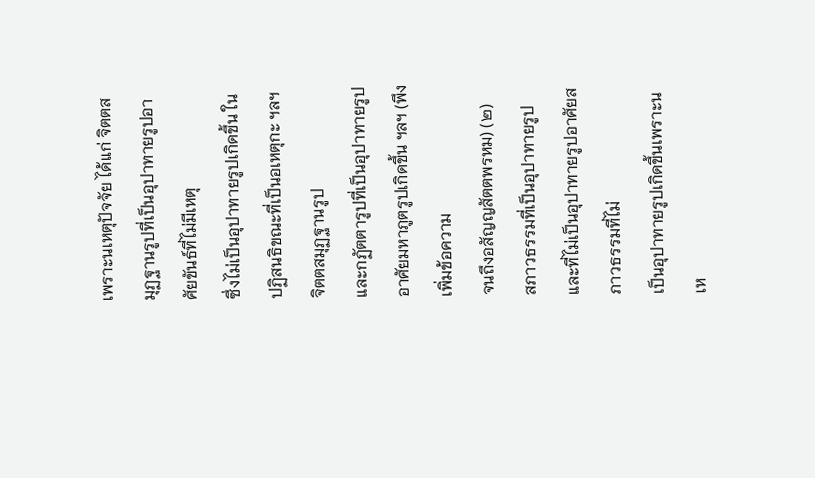เพราะนเหตุปัจจัย ได้แก่ จิตตสมุฏฐานรูปที่เป็นอุปาทายรูปอาศัยขันธ์ที่ไม่มีเหตุ
ซึ่งไม่เป็นอุปาทายรูปเกิดขึ้น ในปฏิสนธิขณะที่เป็นอเหตุกะ ฯลฯ จิตตสมุฏฐานรูป
และกฏัตตารูปที่เป็นอุปาทายรูปอาศัยมหาภูตรูปเกิดขึ้น ฯลฯ (พึงเพิ่มข้อความ
จนถึงอสัญญสัตตพรหม) (๒)
สภาวธรรมที่เป็นอุปาทายรูปและที่ไม่เป็นอุปาทายรูปอาศัยสภาวธรรมที่ไม่
เป็นอุปาทายรูปเกิดขึ้นเพราะนเห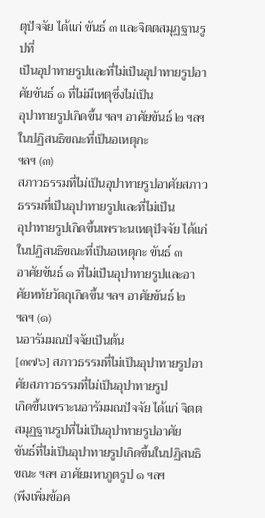ตุปัจจัย ได้แก่ ขันธ์ ๓ และจิตตสมุฏฐานรูปที่
เป็นอุปาทายรูปและที่ไม่เป็นอุปาทายรูปอาศัยขันธ์ ๑ ที่ไม่มีเหตุซึ่งไม่เป็น
อุปาทายรูปเกิดขึ้น ฯลฯ อาศัยขันธ์ ๒ ฯลฯ ในปฏิสนธิขณะที่เป็นอเหตุกะ
ฯลฯ (๓)
สภาวธรรมที่ไม่เป็นอุปาทายรูปอาศัยสภาวธรรมที่เป็นอุปาทายรูปและที่ไม่เป็น
อุปาทายรูปเกิดขึ้นเพราะนเหตุปัจจัย ได้แก่ ในปฏิสนธิขณะที่เป็นอเหตุกะ ขันธ์ ๓
อาศัยขันธ์ ๑ ที่ไม่เป็นอุปาทายรูปและอาศัยหทัยวัตถุเกิดขึ้น ฯลฯ อาศัยขันธ์ ๒
ฯลฯ (๑)
นอารัมมณปัจจัยเป็นต้น
[๓๗๖] สภาวธรรมที่ไม่เป็นอุปาทายรูปอาศัยสภาวธรรมที่ไม่เป็นอุปาทายรูป
เกิดขึ้นเพราะนอารัมมณปัจจัย ได้แก่ จิตตสมุฏฐานรูปที่ไม่เป็นอุปาทายรูปอาศัย
ขันธ์ที่ไม่เป็นอุปาทายรูปเกิดขึ้นในปฏิสนธิขณะ ฯลฯ อาศัยมหาภูตรูป ๑ ฯลฯ
(พึงเพิ่มข้อค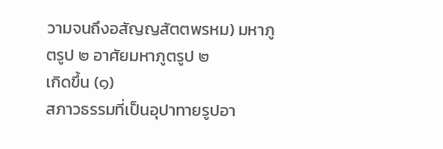วามจนถึงอสัญญสัตตพรหม) มหาภูตรูป ๒ อาศัยมหาภูตรูป ๒
เกิดขึ้น (๑)
สภาวธรรมที่เป็นอุปาทายรูปอา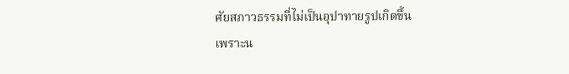ศัยสภาวธรรมที่ไม่เป็นอุปาทายรูปเกิดขึ้น
เพราะน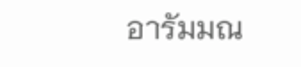อารัมมณ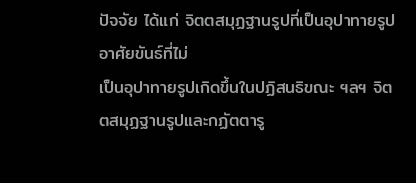ปัจจัย ได้แก่ จิตตสมุฏฐานรูปที่เป็นอุปาทายรูปอาศัยขันธ์ที่ไม่
เป็นอุปาทายรูปเกิดขึ้นในปฏิสนธิขณะ ฯลฯ จิตตสมุฏฐานรูปและกฏัตตารู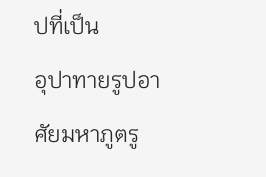ปที่เป็น
อุปาทายรูปอาศัยมหาภูตรู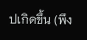ปเกิดขึ้น (พึง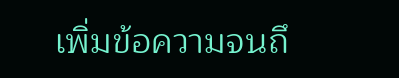เพิ่มข้อความจนถึ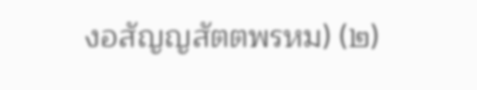งอสัญญสัตตพรหม) (๒)